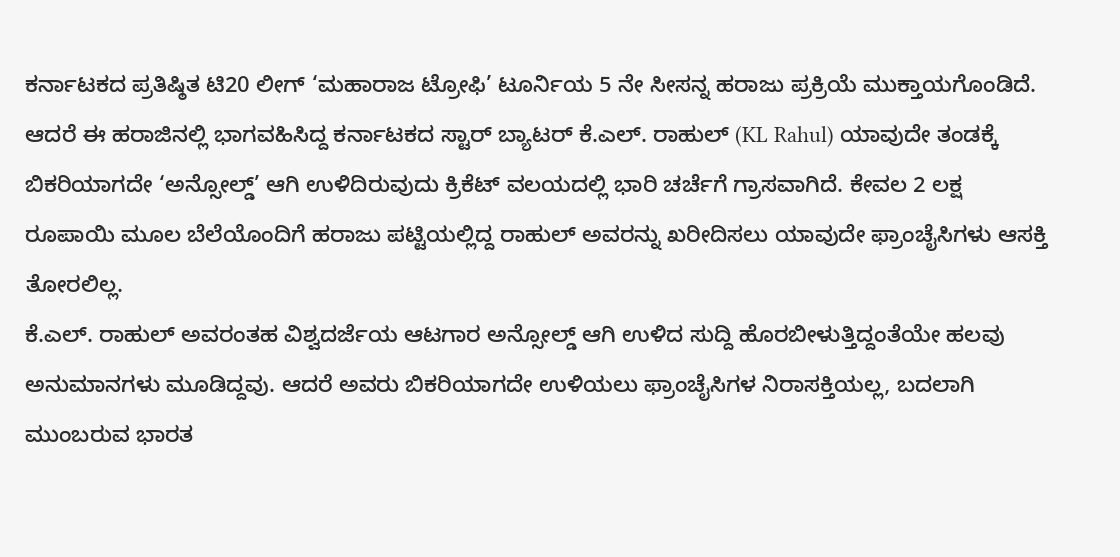ಕರ್ನಾಟಕದ ಪ್ರತಿಷ್ಠಿತ ಟಿ20 ಲೀಗ್ ‘ಮಹಾರಾಜ ಟ್ರೋಫಿ’ ಟೂರ್ನಿಯ 5 ನೇ ಸೀಸನ್ನ ಹರಾಜು ಪ್ರಕ್ರಿಯೆ ಮುಕ್ತಾಯಗೊಂಡಿದೆ. ಆದರೆ ಈ ಹರಾಜಿನಲ್ಲಿ ಭಾಗವಹಿಸಿದ್ದ ಕರ್ನಾಟಕದ ಸ್ಟಾರ್ ಬ್ಯಾಟರ್ ಕೆ.ಎಲ್. ರಾಹುಲ್ (KL Rahul) ಯಾವುದೇ ತಂಡಕ್ಕೆ ಬಿಕರಿಯಾಗದೇ ‘ಅನ್ಸೋಲ್ಡ್’ ಆಗಿ ಉಳಿದಿರುವುದು ಕ್ರಿಕೆಟ್ ವಲಯದಲ್ಲಿ ಭಾರಿ ಚರ್ಚೆಗೆ ಗ್ರಾಸವಾಗಿದೆ. ಕೇವಲ 2 ಲಕ್ಷ ರೂಪಾಯಿ ಮೂಲ ಬೆಲೆಯೊಂದಿಗೆ ಹರಾಜು ಪಟ್ಟಿಯಲ್ಲಿದ್ದ ರಾಹುಲ್ ಅವರನ್ನು ಖರೀದಿಸಲು ಯಾವುದೇ ಫ್ರಾಂಚೈಸಿಗಳು ಆಸಕ್ತಿ ತೋರಲಿಲ್ಲ.
ಕೆ.ಎಲ್. ರಾಹುಲ್ ಅವರಂತಹ ವಿಶ್ವದರ್ಜೆಯ ಆಟಗಾರ ಅನ್ಸೋಲ್ಡ್ ಆಗಿ ಉಳಿದ ಸುದ್ದಿ ಹೊರಬೀಳುತ್ತಿದ್ದಂತೆಯೇ ಹಲವು ಅನುಮಾನಗಳು ಮೂಡಿದ್ದವು. ಆದರೆ ಅವರು ಬಿಕರಿಯಾಗದೇ ಉಳಿಯಲು ಫ್ರಾಂಚೈಸಿಗಳ ನಿರಾಸಕ್ತಿಯಲ್ಲ, ಬದಲಾಗಿ ಮುಂಬರುವ ಭಾರತ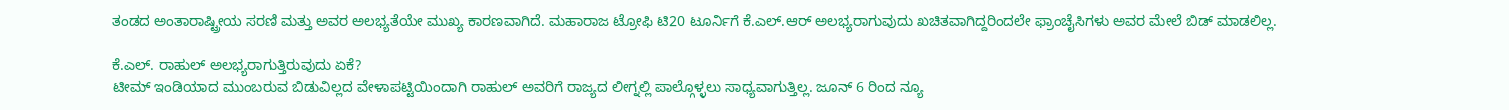ತಂಡದ ಅಂತಾರಾಷ್ಟ್ರೀಯ ಸರಣಿ ಮತ್ತು ಅವರ ಅಲಭ್ಯತೆಯೇ ಮುಖ್ಯ ಕಾರಣವಾಗಿದೆ. ಮಹಾರಾಜ ಟ್ರೋಫಿ ಟಿ20 ಟೂರ್ನಿಗೆ ಕೆ.ಎಲ್.ಆರ್ ಅಲಭ್ಯರಾಗುವುದು ಖಚಿತವಾಗಿದ್ದರಿಂದಲೇ ಫ್ರಾಂಚೈಸಿಗಳು ಅವರ ಮೇಲೆ ಬಿಡ್ ಮಾಡಲಿಲ್ಲ.

ಕೆ.ಎಲ್. ರಾಹುಲ್ ಅಲಭ್ಯರಾಗುತ್ತಿರುವುದು ಏಕೆ?
ಟೀಮ್ ಇಂಡಿಯಾದ ಮುಂಬರುವ ಬಿಡುವಿಲ್ಲದ ವೇಳಾಪಟ್ಟಿಯಿಂದಾಗಿ ರಾಹುಲ್ ಅವರಿಗೆ ರಾಜ್ಯದ ಲೀಗ್ನಲ್ಲಿ ಪಾಲ್ಗೊಳ್ಳಲು ಸಾಧ್ಯವಾಗುತ್ತಿಲ್ಲ. ಜೂನ್ 6 ರಿಂದ ನ್ಯೂ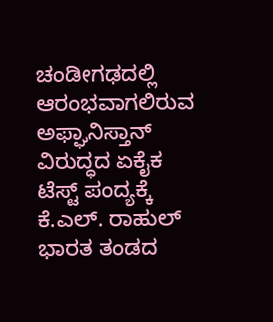ಚಂಡೀಗಢದಲ್ಲಿ ಆರಂಭವಾಗಲಿರುವ ಅಫ್ಘಾನಿಸ್ತಾನ್ ವಿರುದ್ಧದ ಏಕೈಕ ಟೆಸ್ಟ್ ಪಂದ್ಯಕ್ಕೆ ಕೆ.ಎಲ್. ರಾಹುಲ್ ಭಾರತ ತಂಡದ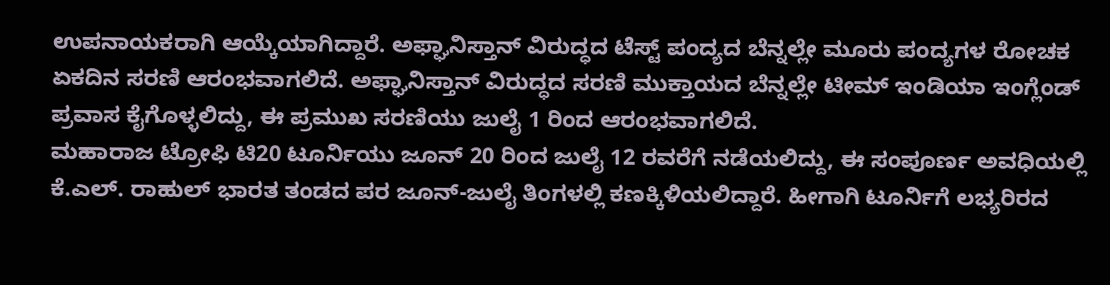ಉಪನಾಯಕರಾಗಿ ಆಯ್ಕೆಯಾಗಿದ್ದಾರೆ. ಅಫ್ಘಾನಿಸ್ತಾನ್ ವಿರುದ್ಧದ ಟೆಸ್ಟ್ ಪಂದ್ಯದ ಬೆನ್ನಲ್ಲೇ ಮೂರು ಪಂದ್ಯಗಳ ರೋಚಕ ಏಕದಿನ ಸರಣಿ ಆರಂಭವಾಗಲಿದೆ. ಅಫ್ಘಾನಿಸ್ತಾನ್ ವಿರುದ್ಧದ ಸರಣಿ ಮುಕ್ತಾಯದ ಬೆನ್ನಲ್ಲೇ ಟೀಮ್ ಇಂಡಿಯಾ ಇಂಗ್ಲೆಂಡ್ ಪ್ರವಾಸ ಕೈಗೊಳ್ಳಲಿದ್ದು, ಈ ಪ್ರಮುಖ ಸರಣಿಯು ಜುಲೈ 1 ರಿಂದ ಆರಂಭವಾಗಲಿದೆ.
ಮಹಾರಾಜ ಟ್ರೋಫಿ ಟಿ20 ಟೂರ್ನಿಯು ಜೂನ್ 20 ರಿಂದ ಜುಲೈ 12 ರವರೆಗೆ ನಡೆಯಲಿದ್ದು, ಈ ಸಂಪೂರ್ಣ ಅವಧಿಯಲ್ಲಿ ಕೆ.ಎಲ್. ರಾಹುಲ್ ಭಾರತ ತಂಡದ ಪರ ಜೂನ್-ಜುಲೈ ತಿಂಗಳಲ್ಲಿ ಕಣಕ್ಕಿಳಿಯಲಿದ್ದಾರೆ. ಹೀಗಾಗಿ ಟೂರ್ನಿಗೆ ಲಭ್ಯರಿರದ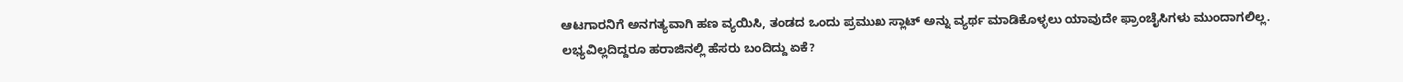ಆಟಗಾರನಿಗೆ ಅನಗತ್ಯವಾಗಿ ಹಣ ವ್ಯಯಿಸಿ, ತಂಡದ ಒಂದು ಪ್ರಮುಖ ಸ್ಲಾಟ್ ಅನ್ನು ವ್ಯರ್ಥ ಮಾಡಿಕೊಳ್ಳಲು ಯಾವುದೇ ಫ್ರಾಂಚೈಸಿಗಳು ಮುಂದಾಗಲಿಲ್ಲ.
ಲಭ್ಯವಿಲ್ಲದಿದ್ದರೂ ಹರಾಜಿನಲ್ಲಿ ಹೆಸರು ಬಂದಿದ್ದು ಏಕೆ?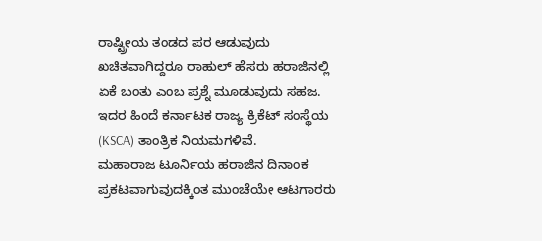ರಾಷ್ಟ್ರೀಯ ತಂಡದ ಪರ ಆಡುವುದು ಖಚಿತವಾಗಿದ್ದರೂ ರಾಹುಲ್ ಹೆಸರು ಹರಾಜಿನಲ್ಲಿ ಏಕೆ ಬಂತು ಎಂಬ ಪ್ರಶ್ನೆ ಮೂಡುವುದು ಸಹಜ. ಇದರ ಹಿಂದೆ ಕರ್ನಾಟಕ ರಾಜ್ಯ ಕ್ರಿಕೆಟ್ ಸಂಸ್ಥೆಯ (KSCA) ತಾಂತ್ರಿಕ ನಿಯಮಗಳಿವೆ.
ಮಹಾರಾಜ ಟೂರ್ನಿಯ ಹರಾಜಿನ ದಿನಾಂಕ ಪ್ರಕಟವಾಗುವುದಕ್ಕಿಂತ ಮುಂಚೆಯೇ ಆಟಗಾರರು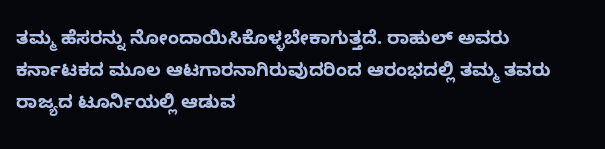ತಮ್ಮ ಹೆಸರನ್ನು ನೋಂದಾಯಿಸಿಕೊಳ್ಳಬೇಕಾಗುತ್ತದೆ. ರಾಹುಲ್ ಅವರು ಕರ್ನಾಟಕದ ಮೂಲ ಆಟಗಾರನಾಗಿರುವುದರಿಂದ ಆರಂಭದಲ್ಲಿ ತಮ್ಮ ತವರು ರಾಜ್ಯದ ಟೂರ್ನಿಯಲ್ಲಿ ಆಡುವ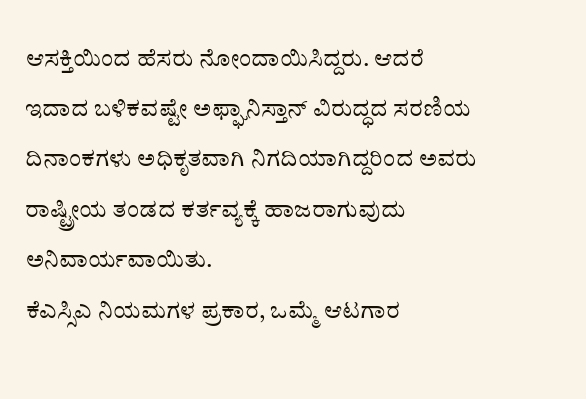ಆಸಕ್ತಿಯಿಂದ ಹೆಸರು ನೋಂದಾಯಿಸಿದ್ದರು. ಆದರೆ ಇದಾದ ಬಳಿಕವಷ್ಟೇ ಅಫ್ಘಾನಿಸ್ತಾನ್ ವಿರುದ್ಧದ ಸರಣಿಯ ದಿನಾಂಕಗಳು ಅಧಿಕೃತವಾಗಿ ನಿಗದಿಯಾಗಿದ್ದರಿಂದ ಅವರು ರಾಷ್ಟ್ರೀಯ ತಂಡದ ಕರ್ತವ್ಯಕ್ಕೆ ಹಾಜರಾಗುವುದು ಅನಿವಾರ್ಯವಾಯಿತು.
ಕೆಎಸ್ಸಿಎ ನಿಯಮಗಳ ಪ್ರಕಾರ, ಒಮ್ಮೆ ಆಟಗಾರ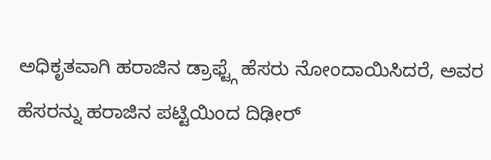ಅಧಿಕೃತವಾಗಿ ಹರಾಜಿನ ಡ್ರಾಫ್ಟ್ಗೆ ಹೆಸರು ನೋಂದಾಯಿಸಿದರೆ, ಅವರ ಹೆಸರನ್ನು ಹರಾಜಿನ ಪಟ್ಟಿಯಿಂದ ದಿಢೀರ್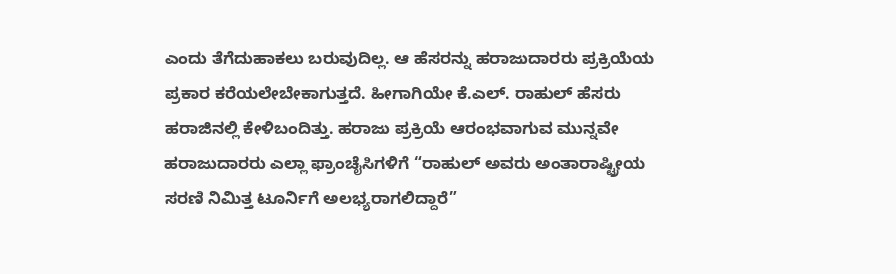ಎಂದು ತೆಗೆದುಹಾಕಲು ಬರುವುದಿಲ್ಲ. ಆ ಹೆಸರನ್ನು ಹರಾಜುದಾರರು ಪ್ರಕ್ರಿಯೆಯ ಪ್ರಕಾರ ಕರೆಯಲೇಬೇಕಾಗುತ್ತದೆ. ಹೀಗಾಗಿಯೇ ಕೆ.ಎಲ್. ರಾಹುಲ್ ಹೆಸರು ಹರಾಜಿನಲ್ಲಿ ಕೇಳಿಬಂದಿತ್ತು. ಹರಾಜು ಪ್ರಕ್ರಿಯೆ ಆರಂಭವಾಗುವ ಮುನ್ನವೇ ಹರಾಜುದಾರರು ಎಲ್ಲಾ ಫ್ರಾಂಚೈಸಿಗಳಿಗೆ “ರಾಹುಲ್ ಅವರು ಅಂತಾರಾಷ್ಟ್ರೀಯ ಸರಣಿ ನಿಮಿತ್ತ ಟೂರ್ನಿಗೆ ಅಲಭ್ಯರಾಗಲಿದ್ದಾರೆ”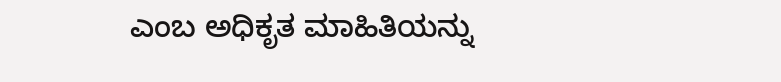ಎಂಬ ಅಧಿಕೃತ ಮಾಹಿತಿಯನ್ನು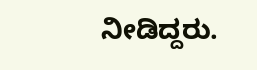ನೀಡಿದ್ದರು.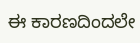ಈ ಕಾರಣದಿಂದಲೇ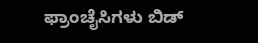ಫ್ರಾಂಚೈಸಿಗಳು ಬಿಡ್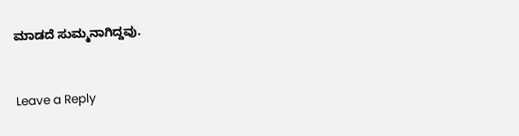ಮಾಡದೆ ಸುಮ್ಮನಾಗಿದ್ದವು.


Leave a Reply